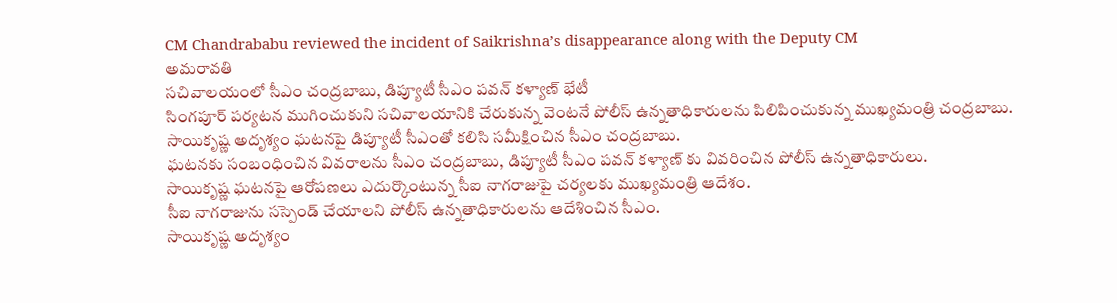CM Chandrababu reviewed the incident of Saikrishna’s disappearance along with the Deputy CM
అమరావతి
సచివాలయంలో సీఎం చంద్రబాబు, డిప్యూటీ సీఎం పవన్ కళ్యాణ్ భేటీ
సింగపూర్ పర్యటన ముగించుకుని సచివాలయానికి చేరుకున్న వెంటనే పోలీస్ ఉన్నతాధికారులను పిలిపించుకున్న ముఖ్యమంత్రి చంద్రబాబు.
సాయికృష్ణ అదృశ్యం ఘటనపై డిప్యూటీ సీఎంతో కలిసి సమీక్షించిన సీఎం చంద్రబాబు.
ఘటనకు సంబంధించిన వివరాలను సీఎం చంద్రబాబు, డిప్యూటీ సీఎం పవన్ కళ్యాణ్ కు వివరించిన పోలీస్ ఉన్నతాధికారులు.
సాయికృష్ణ ఘటనపై ఆరోపణలు ఎదుర్కొంటున్న సీఐ నాగరాజుపై చర్యలకు ముఖ్యమంత్రి ఆదేశం.
సీఐ నాగరాజును సస్పెండ్ చేయాలని పోలీస్ ఉన్నతాధికారులను ఆదేశించిన సీఎం.
సాయికృష్ణ అదృశ్యం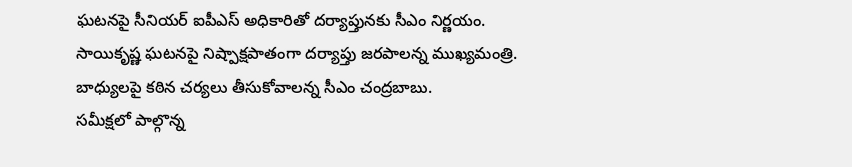ఘటనపై సీనియర్ ఐపీఎస్ అధికారితో దర్యాప్తునకు సీఎం నిర్ణయం.
సాయికృష్ణ ఘటనపై నిష్పాక్షపాతంగా దర్యాప్తు జరపాలన్న ముఖ్యమంత్రి.
బాధ్యులపై కఠిన చర్యలు తీసుకోవాలన్న సీఎం చంద్రబాబు.
సమీక్షలో పాల్గొన్న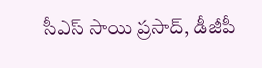సీఎస్ సాయి ప్రసాద్, డీజీపీ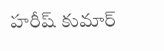హరీష్ కుమార్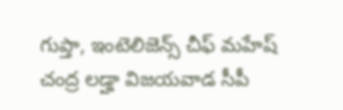గుప్తా, ఇంటెలిజెన్స్ చీఫ్ మహేష్ చంద్ర లడ్హా విజయవాడ సీపీ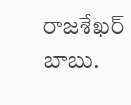రాజశేఖర్ బాబు.